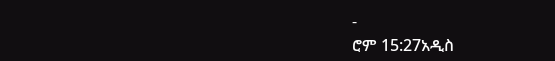-
ሮም 15:27አዲስ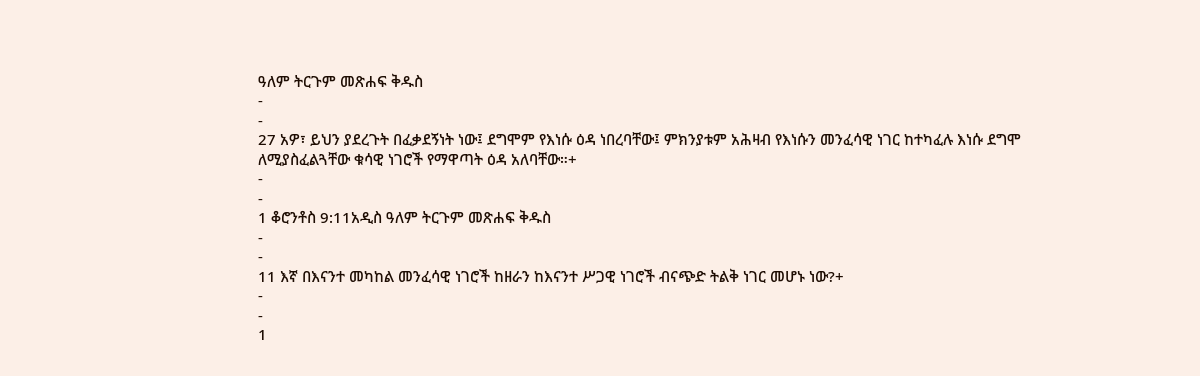ዓለም ትርጉም መጽሐፍ ቅዱስ
-
-
27 አዎ፣ ይህን ያደረጉት በፈቃደኝነት ነው፤ ደግሞም የእነሱ ዕዳ ነበረባቸው፤ ምክንያቱም አሕዛብ የእነሱን መንፈሳዊ ነገር ከተካፈሉ እነሱ ደግሞ ለሚያስፈልጓቸው ቁሳዊ ነገሮች የማዋጣት ዕዳ አለባቸው።+
-
-
1 ቆሮንቶስ 9:11አዲስ ዓለም ትርጉም መጽሐፍ ቅዱስ
-
-
11 እኛ በእናንተ መካከል መንፈሳዊ ነገሮች ከዘራን ከእናንተ ሥጋዊ ነገሮች ብናጭድ ትልቅ ነገር መሆኑ ነው?+
-
-
1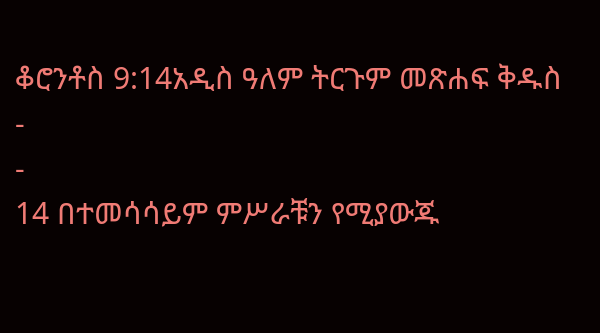ቆሮንቶስ 9:14አዲስ ዓለም ትርጉም መጽሐፍ ቅዱስ
-
-
14 በተመሳሳይም ምሥራቹን የሚያውጁ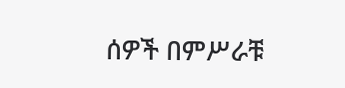ሰዎች በምሥራቹ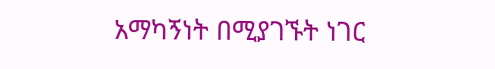አማካኝነት በሚያገኙት ነገር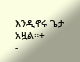እንዲኖሩ ጌታ አዟል።+
-